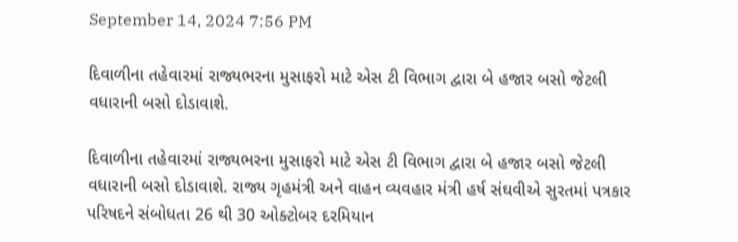September 14, 2024 7:56 PM

દિવાળીના તહેવારમાં રાજ્યભરના મુસાફરો માટે એસ ટી વિભાગ દ્વારા બે હજાર બસો જેટલી વધારાની બસો દોડાવાશે.

દિવાળીના તહેવારમાં રાજ્યભરના મુસાફરો માટે એસ ટી વિભાગ દ્વારા બે હજાર બસો જેટલી વધારાની બસો દોડાવાશે. રાજ્ય ગૃહમંત્રી અને વાહન વ્યવહાર મંત્રી હર્ષ સંઘવીએ સુરતમાં પત્રકાર પરિષદને સંબોધતા 26 થી 30 ઓક્ટોબર દરમિયાન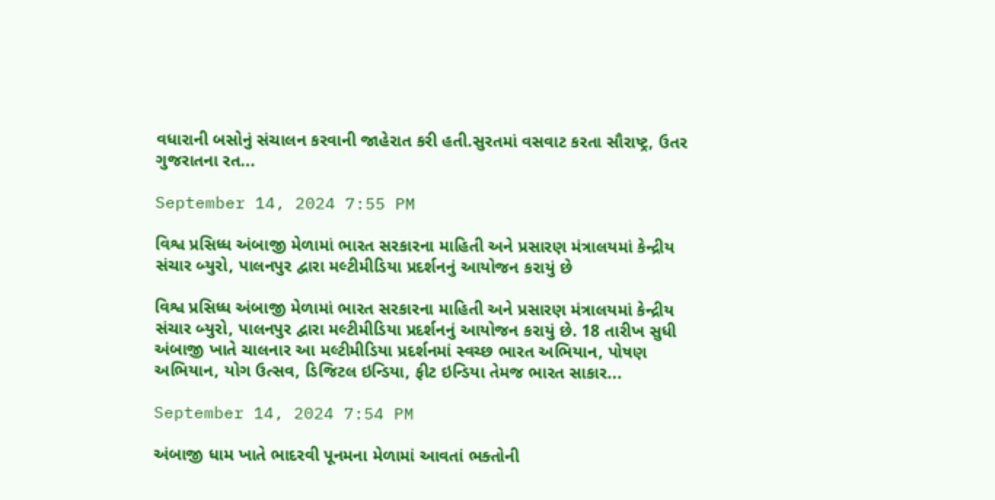વધારાની બસોનું સંચાલન કરવાની જાહેરાત કરી હતી.સુરતમાં વસવાટ કરતા સૌરાષ્ટ્ર, ઉતર ગુજરાતના રત...

September 14, 2024 7:55 PM

વિશ્વ પ્રસિધ્ધ અંબાજી મેળામાં ભારત સરકારના માહિતી અને પ્રસારણ મંત્રાલયમાં કેન્દ્રીય સંચાર બ્યુરો, પાલનપુર દ્વારા મલ્ટીમીડિયા પ્રદર્શનનું આયોજન કરાયું છે

વિશ્વ પ્રસિધ્ધ અંબાજી મેળામાં ભારત સરકારના માહિતી અને પ્રસારણ મંત્રાલયમાં કેન્દ્રીય સંચાર બ્યુરો, પાલનપુર દ્વારા મલ્ટીમીડિયા પ્રદર્શનનું આયોજન કરાયું છે. 18 તારીખ સુધી અંબાજી ખાતે ચાલનાર આ મલ્ટીમીડિયા પ્રદર્શનમાં સ્વચ્છ ભારત અભિયાન, પોષણ અભિયાન, યોગ ઉત્સવ, ડિજિટલ ઇન્ડિયા, ફીટ ઇન્ડિયા તેમજ ભારત સાકાર...

September 14, 2024 7:54 PM

અંબાજી ધામ ખાતે ભાદરવી પૂનમના મેળામાં આવતાં ભક્તોની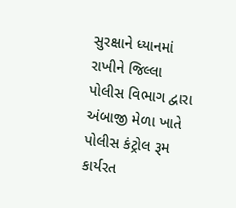સુરક્ષાને ધ્યાનમાં રાખીને જિલ્લા પોલીસ વિભાગ દ્વારા અંબાજી મેળા ખાતે પોલીસ કંટ્રોલ રૂમ કાર્યરત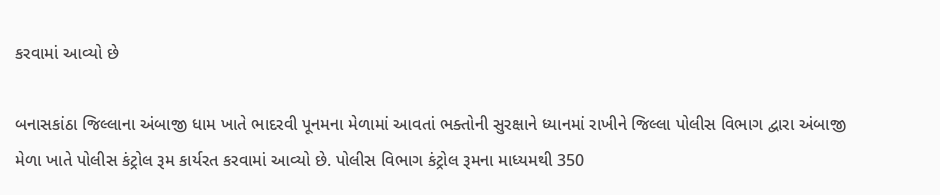કરવામાં આવ્યો છે

બનાસકાંઠા જિલ્લાના અંબાજી ધામ ખાતે ભાદરવી પૂનમના મેળામાં આવતાં ભક્તોની સુરક્ષાને ધ્યાનમાં રાખીને જિલ્લા પોલીસ વિભાગ દ્વારા અંબાજી મેળા ખાતે પોલીસ કંટ્રોલ રૂમ કાર્યરત કરવામાં આવ્યો છે. પોલીસ વિભાગ કંટ્રોલ રૂમના માધ્યમથી 350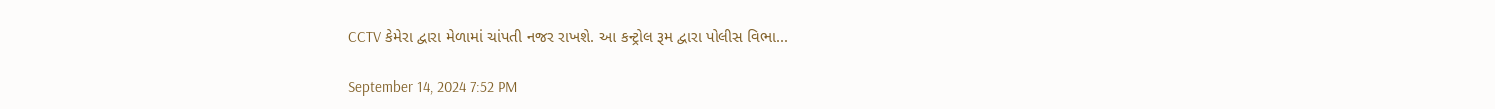CCTV કેમેરા દ્વારા મેળામાં ચાંપતી નજર રાખશે. આ કન્ટ્રોલ રૂમ દ્વારા પોલીસ વિભા...

September 14, 2024 7:52 PM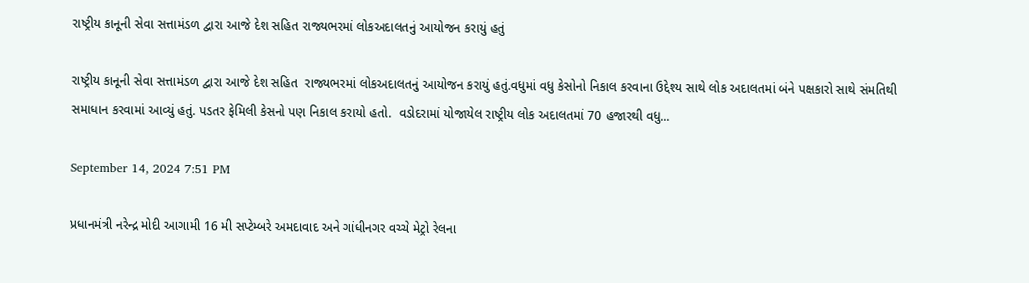રાષ્ટ્રીય કાનૂની સેવા સત્તામંડળ દ્વારા આજે દેશ સહિત રાજ્યભરમાં લોકઅદાલતનું આયોજન કરાયું હતું

રાષ્ટ્રીય કાનૂની સેવા સત્તામંડળ દ્વારા આજે દેશ સહિત  રાજ્યભરમાં લોકઅદાલતનું આયોજન કરાયું હતું.વધુમાં વધુ કેસોનો નિકાલ કરવાના ઉદ્દેશ્ય સાથે લોક અદાલતમાં બંને પક્ષકારો સાથે સંમતિથી સમાધાન કરવામાં આવ્યું હતું. પડતર ફેમિલી કેસનો પણ નિકાલ કરાયો હતો.  વડોદરામાં યોજાયેલ રાષ્ટ્રીય લોક અદાલતમાં 70 હજારથી વધુ...

September 14, 2024 7:51 PM

પ્રધાનમંત્રી નરેન્દ્ર મોદી આગામી 16 મી સપ્ટેમ્બરે અમદાવાદ અને ગાંધીનગર વચ્ચે મેટ્રો રેલના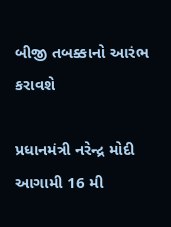બીજી તબક્કાનો આરંભ કરાવશે

પ્રધાનમંત્રી નરેન્દ્ર મોદી આગામી 16 મી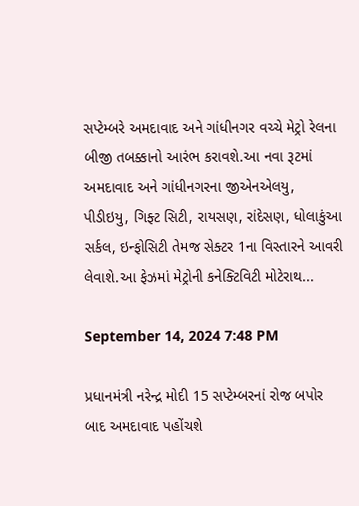સપ્ટેમ્બરે અમદાવાદ અને ગાંધીનગર વચ્ચે મેટ્રો રેલના બીજી તબક્કાનો આરંભ કરાવશે.આ નવા રૂટમાં અમદાવાદ અને ગાંધીનગરના જીએનએલયુ, પીડીઇયુ, ગિફ્ટ સિટી, રાયસણ, રાંદેસણ, ધોલાકુંઆ સર્કલ, ઇન્ફોસિટી તેમજ સેક્ટર 1ના વિસ્તારને આવરી લેવાશે.આ ફેઝમાં મેટ્રોની કનેક્ટિવિટી મોટેરાથ...

September 14, 2024 7:48 PM

પ્રધાનમંત્રી નરેન્દ્ર મોદી 15 સપ્ટેમ્બરનાં રોજ બપોર બાદ અમદાવાદ પહોંચશે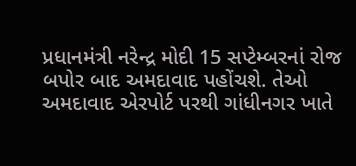પ્રધાનમંત્રી નરેન્દ્ર મોદી 15 સપ્ટેમ્બરનાં રોજ બપોર બાદ અમદાવાદ પહોંચશે. તેઓ અમદાવાદ એરપોર્ટ પરથી ગાંધીનગર ખાતે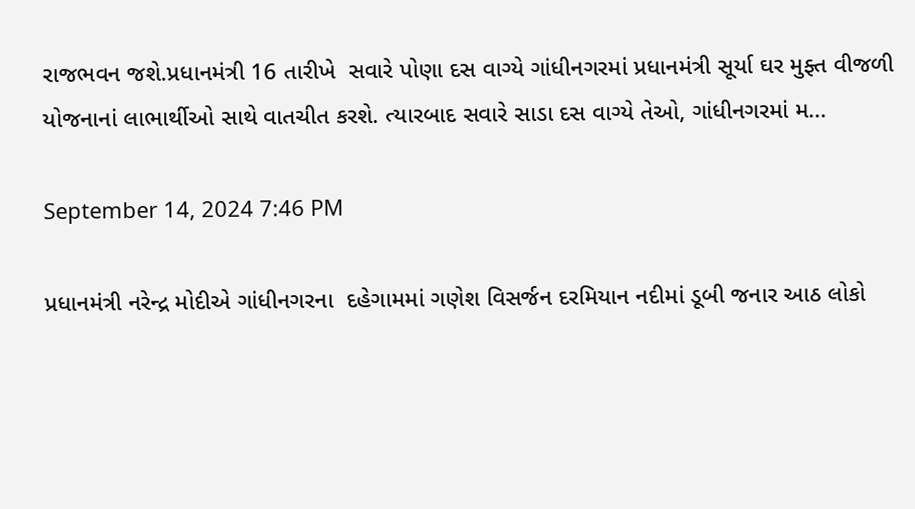રાજભવન જશે.પ્રધાનમંત્રી 16 તારીખે  સવારે પોણા દસ વાગ્યે ગાંધીનગરમાં પ્રધાનમંત્રી સૂર્યા ઘર મુફ્ત વીજળી યોજનાનાં લાભાર્થીઓ સાથે વાતચીત કરશે. ત્યારબાદ સવારે સાડા દસ વાગ્યે તેઓ, ગાંધીનગરમાં મ...

September 14, 2024 7:46 PM

પ્રધાનમંત્રી નરેન્દ્ર મોદીએ ગાંધીનગરના  દહેગામમાં ગણેશ વિસર્જન દરમિયાન નદીમાં ડૂબી જનાર આઠ લોકો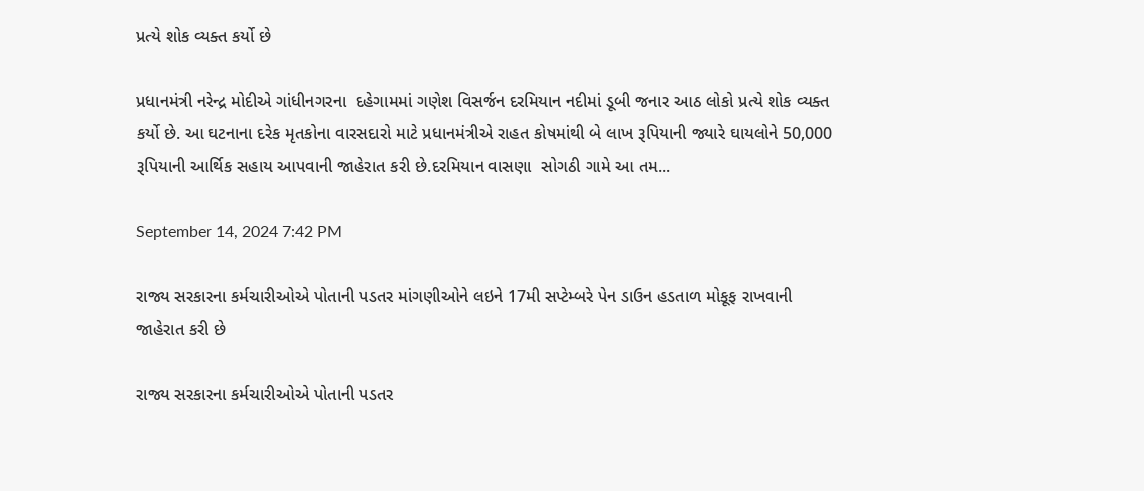પ્રત્યે શોક વ્યક્ત કર્યો છે

પ્રધાનમંત્રી નરેન્દ્ર મોદીએ ગાંધીનગરના  દહેગામમાં ગણેશ વિસર્જન દરમિયાન નદીમાં ડૂબી જનાર આઠ લોકો પ્રત્યે શોક વ્યક્ત કર્યો છે. આ ઘટનાના દરેક મૃતકોના વારસદારો માટે પ્રધાનમંત્રીએ રાહત કોષમાંથી બે લાખ રૂપિયાની જ્યારે ઘાયલોને 50,000 રૂપિયાની આર્થિક સહાય આપવાની જાહેરાત કરી છે.દરમિયાન વાસણા  સોગઠી ગામે આ તમ...

September 14, 2024 7:42 PM

રાજ્ય સરકારના કર્મચારીઓએ પોતાની પડતર માંગણીઓને લઇને 17મી સપ્ટેમ્બરે પેન ડાઉન હડતાળ મોકૂફ રાખવાની જાહેરાત કરી છે

રાજ્ય સરકારના કર્મચારીઓએ પોતાની પડતર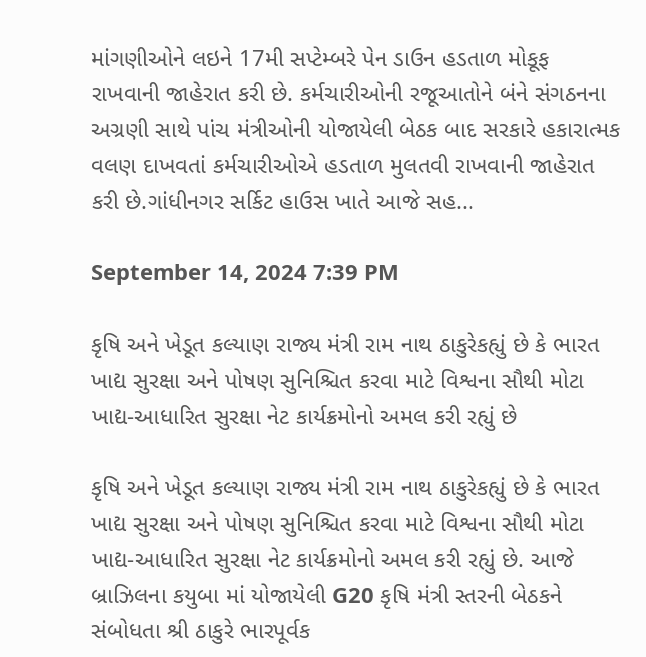માંગણીઓને લઇને 17મી સપ્ટેમ્બરે પેન ડાઉન હડતાળ મોકૂફ રાખવાની જાહેરાત કરી છે. કર્મચારીઓની રજૂઆતોને બંને સંગઠનના અગ્રણી સાથે પાંચ મંત્રીઓની યોજાયેલી બેઠક બાદ સરકારે હકારાત્મક વલણ દાખવતાં કર્મચારીઓએ હડતાળ મુલતવી રાખવાની જાહેરાત કરી છે.ગાંધીનગર સર્કિટ હાઉસ ખાતે આજે સહ...

September 14, 2024 7:39 PM

કૃષિ અને ખેડૂત કલ્યાણ રાજ્ય મંત્રી રામ નાથ ઠાકુરેકહ્યું છે કે ભારત ખાદ્ય સુરક્ષા અને પોષણ સુનિશ્ચિત કરવા માટે વિશ્વના સૌથી મોટા ખાદ્ય-આધારિત સુરક્ષા નેટ કાર્યક્રમોનો અમલ કરી રહ્યું છે

કૃષિ અને ખેડૂત કલ્યાણ રાજ્ય મંત્રી રામ નાથ ઠાકુરેકહ્યું છે કે ભારત ખાદ્ય સુરક્ષા અને પોષણ સુનિશ્ચિત કરવા માટે વિશ્વના સૌથી મોટા ખાદ્ય-આધારિત સુરક્ષા નેટ કાર્યક્રમોનો અમલ કરી રહ્યું છે. આજે બ્રાઝિલના કયુબા માં યોજાયેલી G20 કૃષિ મંત્રી સ્તરની બેઠકને સંબોધતા શ્રી ઠાકુરે ભારપૂર્વક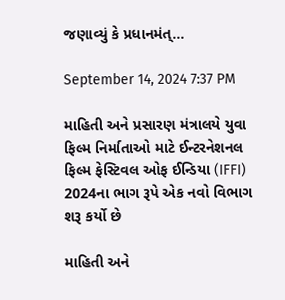જણાવ્યું કે પ્રધાનમંત્...

September 14, 2024 7:37 PM

માહિતી અને પ્રસારણ મંત્રાલયે યુવા ફિલ્મ નિર્માતાઓ માટે ઈન્ટરનેશનલ ફિલ્મ ફેસ્ટિવલ ઓફ ઈન્ડિયા (IFFI) 2024ના ભાગ રૂપે એક નવો વિભાગ શરૂ કર્યો છે

માહિતી અને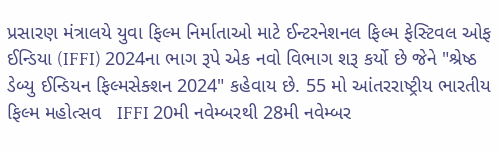પ્રસારણ મંત્રાલયે યુવા ફિલ્મ નિર્માતાઓ માટે ઈન્ટરનેશનલ ફિલ્મ ફેસ્ટિવલ ઓફ ઈન્ડિયા (IFFI) 2024ના ભાગ રૂપે એક નવો વિભાગ શરૂ કર્યો છે જેને "શ્રેષ્ઠ ડેબ્યુ ઈન્ડિયન ફિલ્મસેક્શન 2024" કહેવાય છે. 55 મો આંતરરાષ્ટ્રીય ભારતીય ફિલ્મ મહોત્સવ   IFFI 20મી નવેમ્બરથી 28મી નવેમ્બર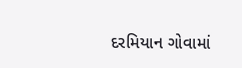દરમિયાન ગોવામાં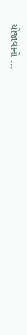યોજાવાનો ...